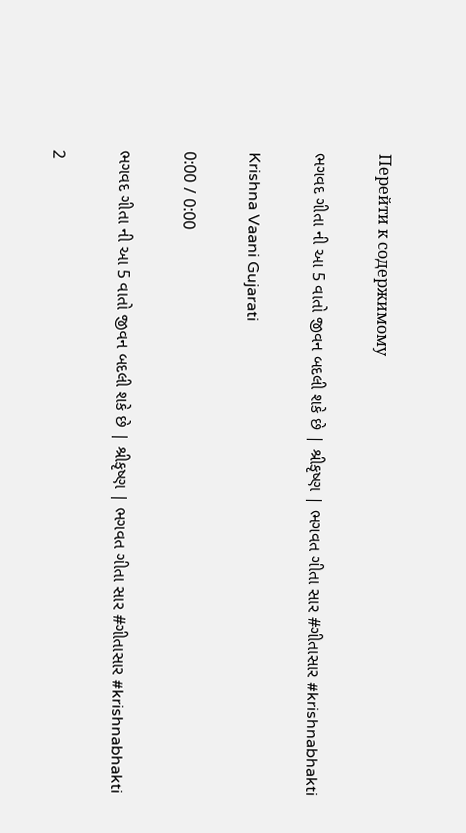Перейти к содержимому

ભગવદ ગીતા ની આ 5 વાતો જીવન બદલી શકે છે | શ્રીકૃષ્ણ | ભગવત ગીતા સાર #ગીતાસાર #krishnabhakti

Krishna Vaani Gujarati

0:00 / 0:00

ભગવદ ગીતા ની આ 5 વાતો જીવન બદલી શકે છે | શ્રીકૃષ્ણ | ભગવત ગીતા સાર #ગીતાસાર #krishnabhakti

2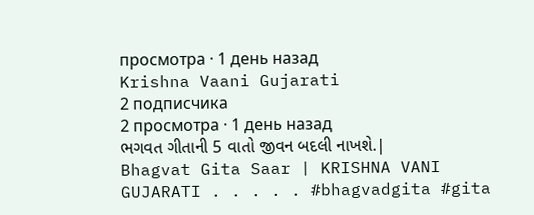просмотра · 1 день назад
Krishna Vaani Gujarati
2 подписчика
2 просмотра · 1 день назад
ભગવત ગીતાની 5 વાતો જીવન બદલી નાખશે.| Bhagvat Gita Saar | KRISHNA VANI GUJARATI . . . . . #bhagvadgita #gita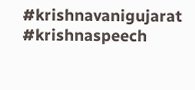#krishnavanigujarat #krishnaspeech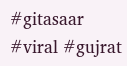#gitasaar #viral #gujrat